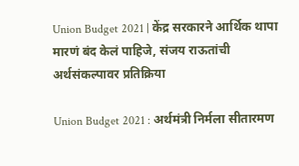Union Budget 2021 | केंद्र सरकारने आर्थिक थापा मारणं बंद केलं पाहिजे, संजय राऊतांची अर्थसंकल्पावर प्रतिक्रिया

Union Budget 2021 : अर्थमंत्री निर्मला सीतारमण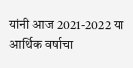यांनी आज 2021-2022 या आर्थिक वर्षाचा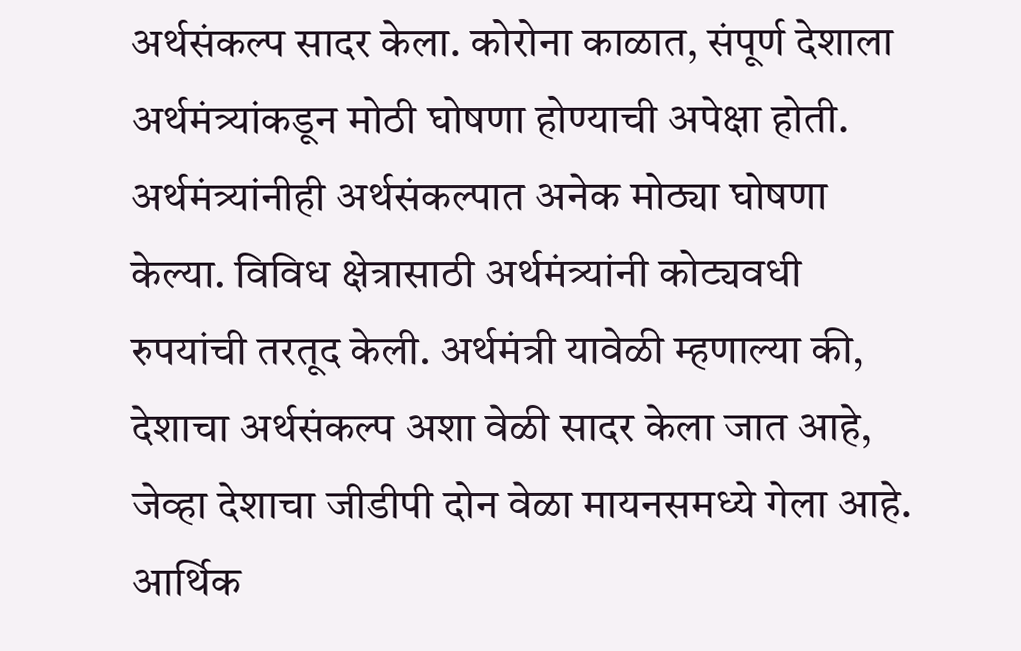अर्थसंकल्प सादर केला. कोरोना काळात, संपूर्ण देशाला अर्थमंत्र्यांकडून मोठी घोषणा होण्याची अपेक्षा होती. अर्थमंत्र्यांनीही अर्थसंकल्पात अनेक मोठ्या घोषणा केल्या. विविध क्षेत्रासाठी अर्थमंत्र्यांनी कोट्यवधी रुपयांची तरतूद केली. अर्थमंत्री यावेळी म्हणाल्या की, देशाचा अर्थसंकल्प अशा वेळी सादर केला जात आहे, जेव्हा देशाचा जीडीपी दोन वेळा मायनसमध्ये गेला आहे. आर्थिक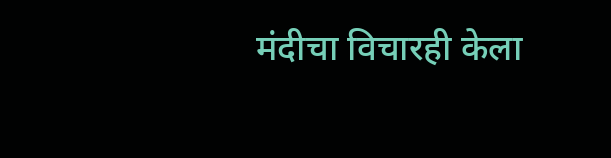मंदीचा विचारही केला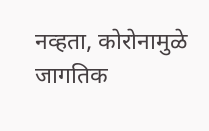नव्हता, कोरोनामुळे जागतिक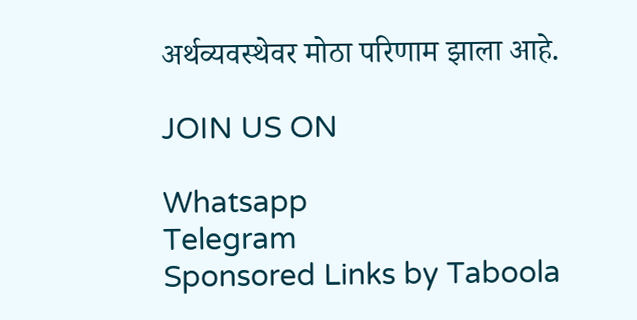अर्थव्यवस्थेवर मोठा परिणाम झाला आहे.

JOIN US ON

Whatsapp
Telegram
Sponsored Links by Taboola